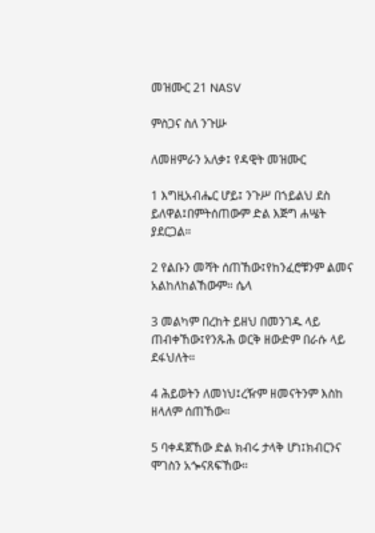መዝሙር 21 NASV

ምስጋና ስለ ንጉሡ

ለመዘምራን አለቃ፤ የዳዊት መዝሙር

1 እግዚአብሔር ሆይ፤ ንጉሥ በኀይልህ ደስ ይለዋል፤በምትሰጠውም ድል እጅግ ሐሤት ያደርጋል።

2 የልቡን መሻት ሰጠኸው፤የከንፈሮቹንም ልመና አልከለከልኸውም። ሴላ

3 መልካም በረከት ይዘህ በመንገዱ ላይ ጠብቀኸው፤የንጹሕ ወርቅ ዘውድም በራሱ ላይ ደፋህለት።

4 ሕይወትን ለመነህ፤ረዥም ዘመናትንም እስከ ዘላለም ሰጠኸው።

5 ባቀዳጀኸው ድል ክብሩ ታላቅ ሆነ፤ክብርንና ሞገስን አጐናጸፍኸው።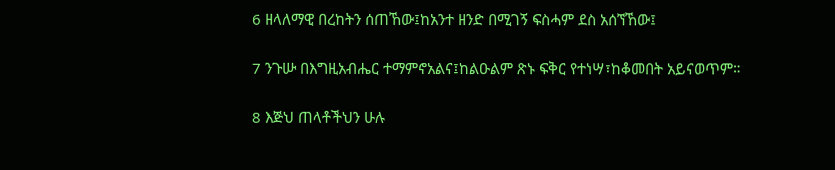6 ዘላለማዊ በረከትን ሰጠኸው፤ከአንተ ዘንድ በሚገኝ ፍስሓም ደስ አሰኘኸው፤

7 ንጉሡ በእግዚአብሔር ተማምኖአልና፤ከልዑልም ጽኑ ፍቅር የተነሣ፣ከቆመበት አይናወጥም።

8 እጅህ ጠላቶችህን ሁሉ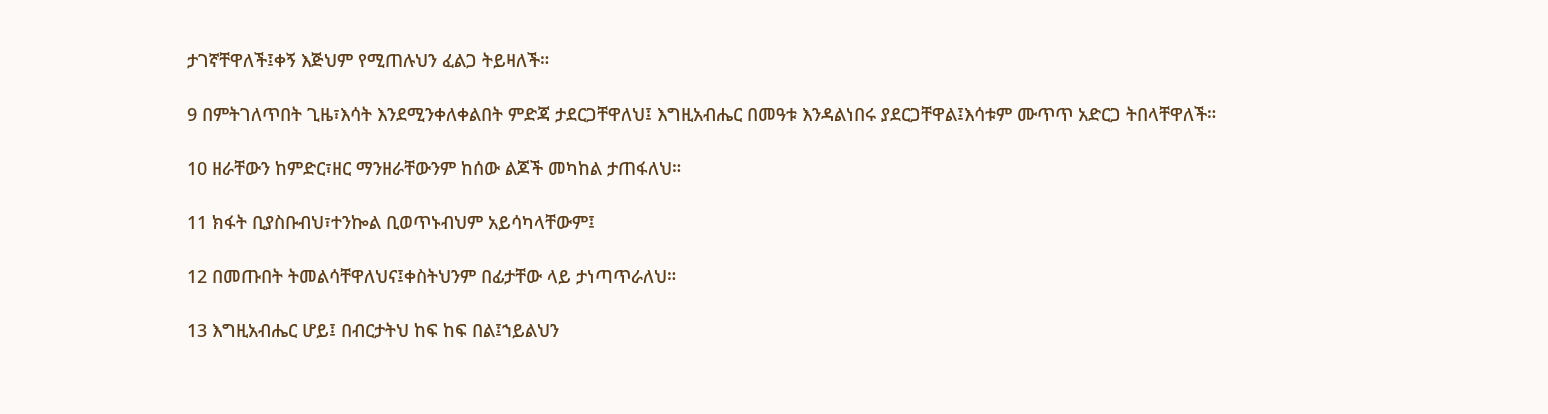ታገኛቸዋለች፤ቀኝ እጅህም የሚጠሉህን ፈልጋ ትይዛለች።

9 በምትገለጥበት ጊዜ፣እሳት እንደሚንቀለቀልበት ምድጃ ታደርጋቸዋለህ፤ እግዚአብሔር በመዓቱ እንዳልነበሩ ያደርጋቸዋል፤እሳቱም ሙጥጥ አድርጋ ትበላቸዋለች።

10 ዘራቸውን ከምድር፣ዘር ማንዘራቸውንም ከሰው ልጆች መካከል ታጠፋለህ።

11 ክፋት ቢያስቡብህ፣ተንኰል ቢወጥኑብህም አይሳካላቸውም፤

12 በመጡበት ትመልሳቸዋለህና፤ቀስትህንም በፊታቸው ላይ ታነጣጥራለህ።

13 እግዚአብሔር ሆይ፤ በብርታትህ ከፍ ከፍ በል፤ኀይልህን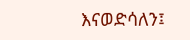እናወድሳለን፤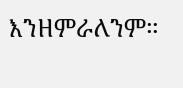እንዘምራለንም።